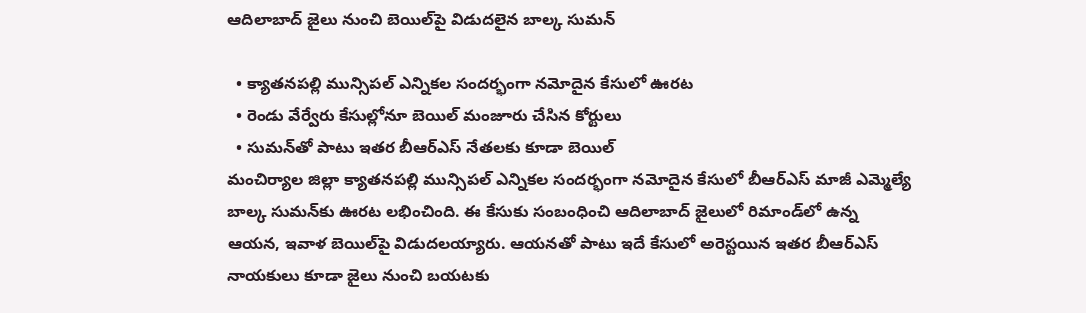ఆదిలాబాద్ జైలు నుంచి బెయిల్‌పై విడుదలైన బాల్క సుమన్

  • క్యాతనపల్లి మున్సిపల్ ఎన్నికల సందర్భంగా నమోదైన కేసులో ఊరట
  • రెండు వేర్వేరు కేసుల్లోనూ బెయిల్ మంజూరు చేసిన కోర్టులు
  • సుమన్‌తో పాటు ఇతర బీఆర్ఎస్ నేతలకు కూడా బెయిల్
మంచిర్యాల జిల్లా క్యాతనపల్లి మున్సిపల్ ఎన్నికల సందర్భంగా నమోదైన కేసులో బీఆర్ఎస్ మాజీ ఎమ్మెల్యే బాల్క సుమన్‌కు ఊరట లభించింది. ఈ కేసుకు సంబంధించి ఆదిలాబాద్ జైలులో రిమాండ్‌లో ఉన్న ఆయన, ఇవాళ‌ బెయిల్‌పై విడుదలయ్యారు. ఆయనతో పాటు ఇదే కేసులో అరెస్టయిన ఇతర బీఆర్ఎస్ నాయకులు కూడా జైలు నుంచి బయటకు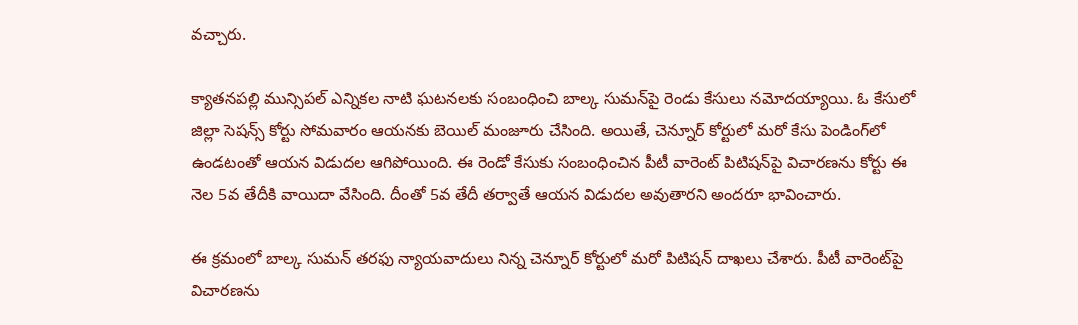వచ్చారు.

క్యాతనపల్లి మున్సిపల్ ఎన్నికల నాటి ఘటనలకు సంబంధించి బాల్క సుమన్‌పై రెండు కేసులు నమోదయ్యాయి. ఓ కేసులో జిల్లా సెషన్స్ కోర్టు సోమవారం ఆయనకు బెయిల్ మంజూరు చేసింది. అయితే, చెన్నూర్ కోర్టులో మరో కేసు పెండింగ్‌లో ఉండటంతో ఆయన విడుదల ఆగిపోయింది. ఈ రెండో కేసుకు సంబంధించిన పీటీ వారెంట్ పిటిషన్‌పై విచారణను కోర్టు ఈ నెల 5వ తేదీకి వాయిదా వేసింది. దీంతో 5వ తేదీ తర్వాతే ఆయన విడుదల అవుతారని అందరూ భావించారు.

ఈ క్రమంలో బాల్క సుమన్ తరఫు న్యాయవాదులు నిన్న‌ చెన్నూర్ కోర్టులో మరో పిటిషన్ దాఖలు చేశారు. పీటీ వారెంట్‌పై విచారణను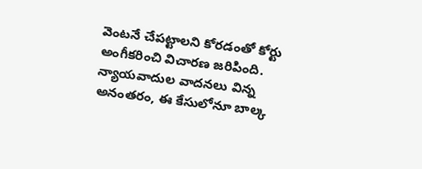వెంటనే చేపట్టాలని కోరడంతో కోర్టు అంగీకరించి విచారణ జరిపింది. న్యాయవాదుల వాదనలు విన్న అనంతరం, ఈ కేసులోనూ బాల్క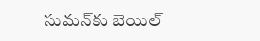సుమన్‌కు బెయిల్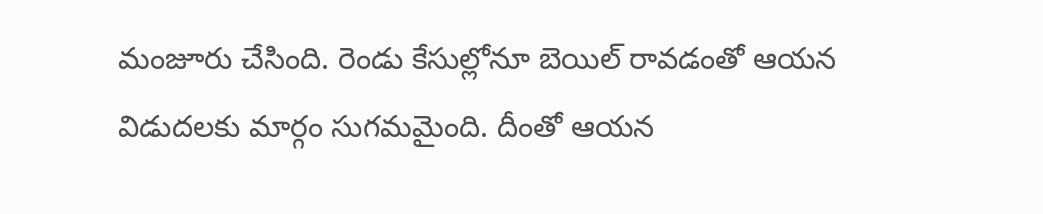మంజూరు చేసింది. రెండు కేసుల్లోనూ బెయిల్ రావడంతో ఆయన విడుదలకు మార్గం సుగమమైంది. దీంతో ఆయన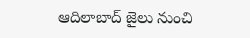ఆదిలాబాద్ జైలు నుంచి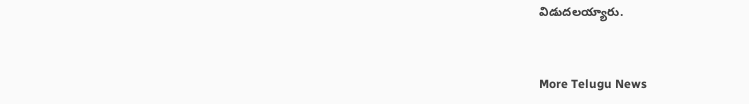విడుదలయ్యారు.


More Telugu News